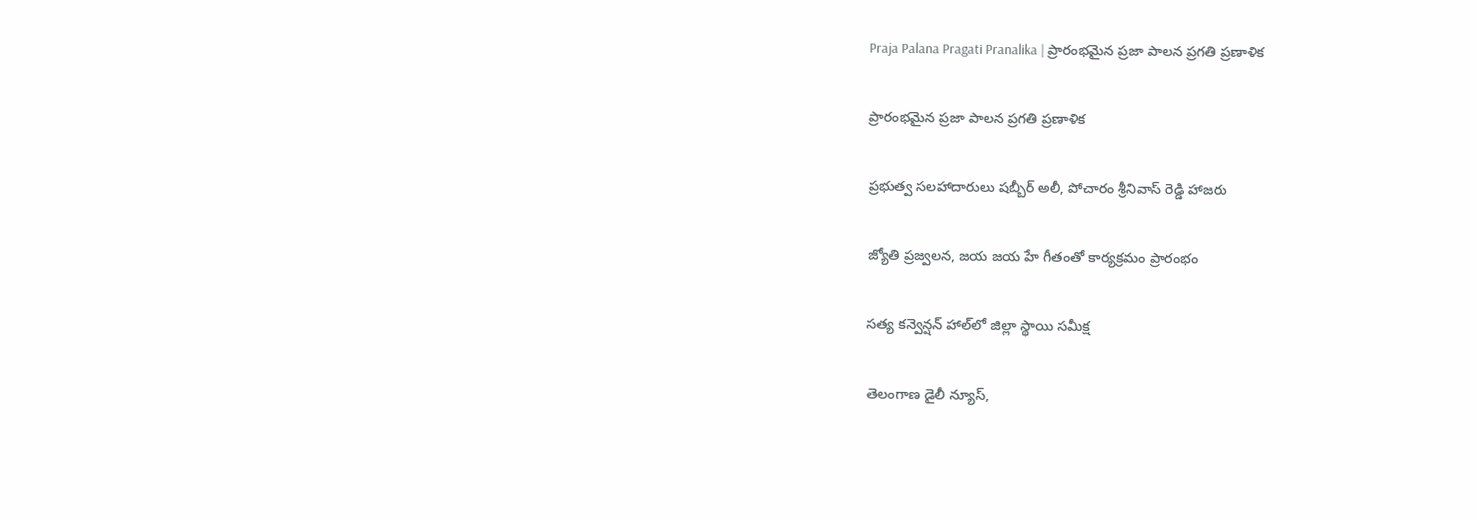Praja Palana Pragati Pranalika | ప్రారంభమైన ప్రజా పాలన ప్రగతి ప్రణాళిక

ప్రారంభమైన ప్రజా పాలన ప్రగతి ప్రణాళిక

ప్రభుత్వ సలహాదారులు షబ్బీర్ అలీ, పోచారం శ్రీనివాస్ రెడ్డి హాజరు

జ్యోతి ప్రజ్వలన, జయ జయ హే గీతంతో కార్యక్రమం ప్రారంభం

సత్య కన్వెన్షన్ హాల్‌లో జిల్లా స్థాయి సమీక్ష

తెలంగాణ డైలీ న్యూస్,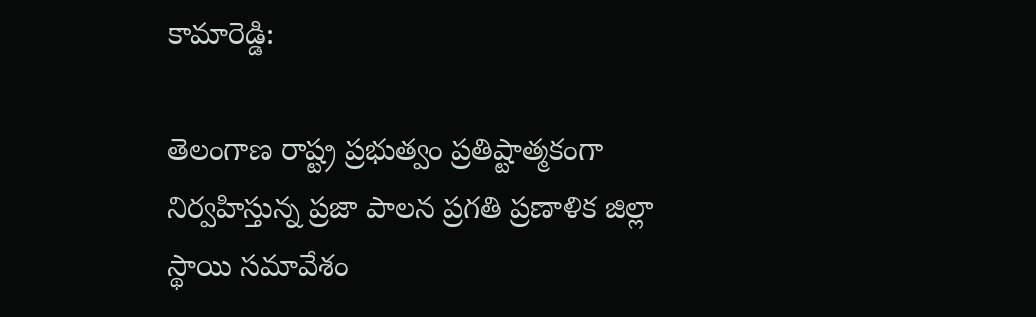కామారెడ్డి:

తెలంగాణ రాష్ట్ర ప్రభుత్వం ప్రతిష్టాత్మకంగా నిర్వహిస్తున్న ప్రజా పాలన ప్రగతి ప్రణాళిక జిల్లా స్థాయి సమావేశం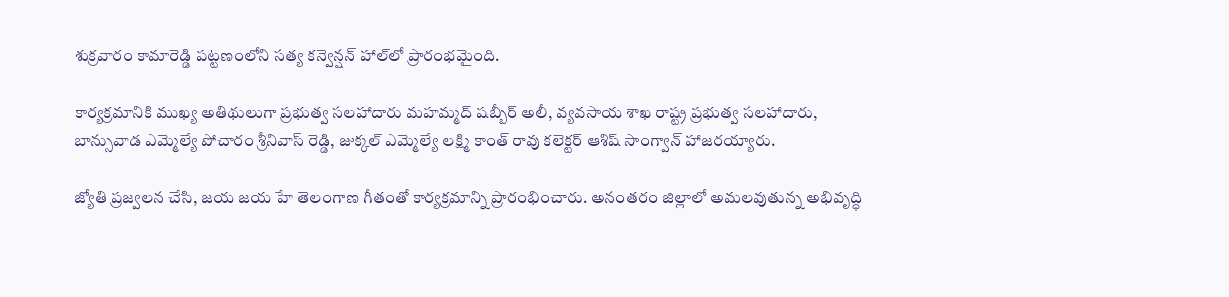శుక్రవారం కామారెడ్డి పట్టణంలోని సత్య కన్వెన్షన్ హాల్‌లో ప్రారంభమైంది.

కార్యక్రమానికి ముఖ్య అతిథులుగా ప్రభుత్వ సలహాదారు మహమ్మద్ షబ్బీర్ అలీ, వ్యవసాయ శాఖ రాష్ట్ర ప్రభుత్వ సలహాదారు, బాన్సువాడ ఎమ్మెల్యే పోచారం శ్రీనివాస్ రెడ్డి, జుక్కల్ ఎమ్మెల్యే లక్ష్మి కాంత్ రావు కలెక్టర్ ఆశిష్ సాంగ్వాన్ హాజరయ్యారు.

జ్యోతి ప్రజ్వలన చేసి, జయ జయ హే తెలంగాణ గీతంతో కార్యక్రమాన్ని ప్రారంభించారు. అనంతరం జిల్లాలో అమలవుతున్న అభివృద్ధి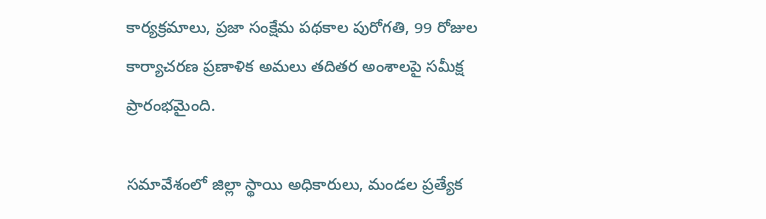కార్యక్రమాలు, ప్రజా సంక్షేమ పథకాల పురోగతి, 99 రోజుల కార్యాచరణ ప్రణాళిక అమలు తదితర అంశాలపై సమీక్ష ప్రారంభమైంది.

సమావేశంలో జిల్లా స్థాయి అధికారులు, మండల ప్రత్యేక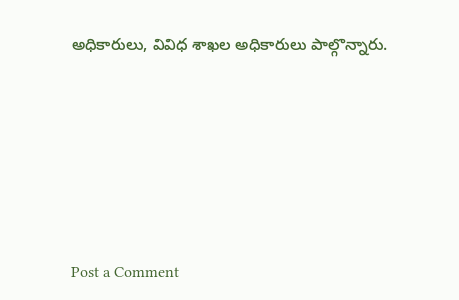అధికారులు, వివిధ శాఖల అధికారులు పాల్గొన్నారు.







Post a Comment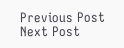Previous Post Next Post